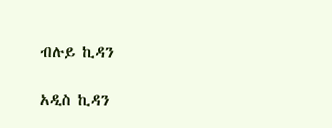ብሉይ ኪዳን

አዲስ ኪዳን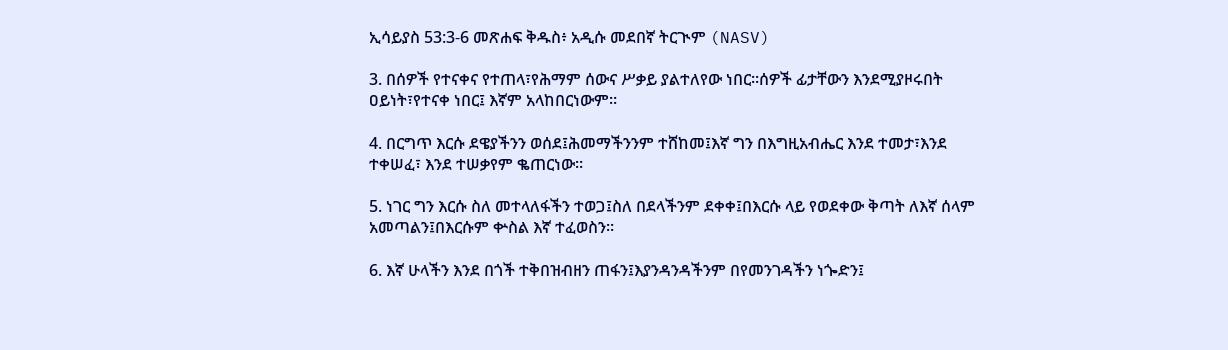ኢሳይያስ 53:3-6 መጽሐፍ ቅዱስ፥ አዲሱ መደበኛ ትርጒም (NASV)

3. በሰዎች የተናቀና የተጠላ፣የሕማም ሰውና ሥቃይ ያልተለየው ነበር።ሰዎች ፊታቸውን እንደሚያዞሩበት ዐይነት፣የተናቀ ነበር፤ እኛም አላከበርነውም።

4. በርግጥ እርሱ ደዌያችንን ወሰደ፤ሕመማችንንም ተሸከመ፤እኛ ግን በእግዚአብሔር እንደ ተመታ፣እንደ ተቀሠፈ፣ እንደ ተሠቃየም ቈጠርነው።

5. ነገር ግን እርሱ ስለ መተላለፋችን ተወጋ፤ስለ በደላችንም ደቀቀ፤በእርሱ ላይ የወደቀው ቅጣት ለእኛ ሰላም አመጣልን፤በእርሱም ቍስል እኛ ተፈወስን።

6. እኛ ሁላችን እንደ በጎች ተቅበዝብዘን ጠፋን፤እያንዳንዳችንም በየመንገዳችን ነጐድን፤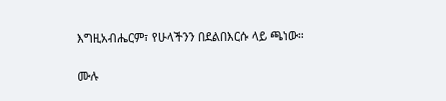እግዚአብሔርም፣ የሁላችንን በደልበእርሱ ላይ ጫነው።

ሙሉ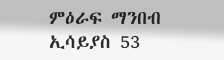ምዕራፍ ማንበብ ኢሳይያስ 53